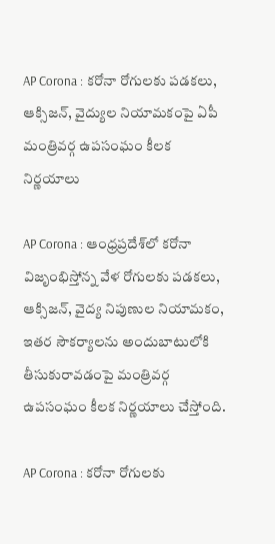AP Corona : కరోనా రోగులకు పడకలు, ఆక్సిజన్, వైద్యుల నియామకంపై ఏపీ మంత్రివర్గ ఉపసంఘం కీలక నిర్ణయాలు

AP Corona : ఆంధ్ర‌ప్ర‌దేశ్‌లో క‌రోనా విజృంభిస్తోన్న వేళ రోగుల‌కు పడకలు, ఆక్సిజన్‌, వైద్య నిపుణుల నియామకం, ఇత‌ర సౌక‌ర్యాలను అందుబాటులోకి తీసుకురావ‌డంపై మంత్రివర్గ ఉపసంఘం కీలక నిర్ణయాలు చేస్తోంది.

AP Corona : కరోనా రోగులకు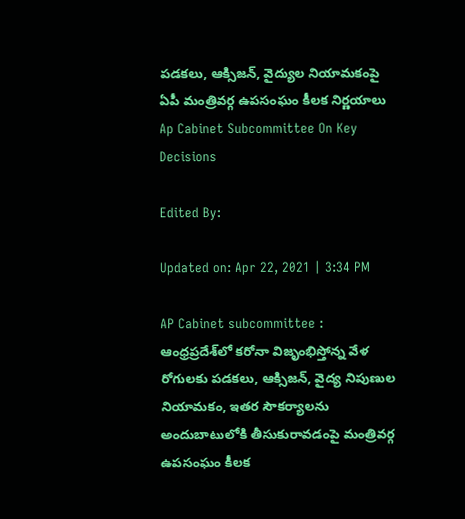పడకలు, ఆక్సిజన్, వైద్యుల నియామకంపై ఏపీ మంత్రివర్గ ఉపసంఘం కీలక నిర్ణయాలు
Ap Cabinet Subcommittee On Key Decisions

Edited By:

Updated on: Apr 22, 2021 | 3:34 PM

AP Cabinet subcommittee : ఆంధ్ర‌ప్ర‌దేశ్‌లో క‌రోనా విజృంభిస్తోన్న వేళ రోగుల‌కు పడకలు, ఆక్సిజన్‌, వైద్య నిపుణుల నియామకం, ఇత‌ర సౌక‌ర్యాలను అందుబాటులోకి తీసుకురావ‌డంపై మంత్రివర్గ ఉపసంఘం కీలక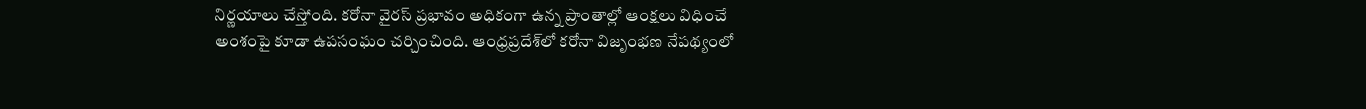నిర్ణయాలు చేస్తోంది. క‌రోనా వైరస్ ప్రభావం అధికంగా ఉన్న ప్రాంతాల్లో ఆంక్ష‌లు విధించే అంశంపై కూడా ఉపసంఘం చర్చించింది. ఆంధ్ర‌ప్ర‌దేశ్‌లో కరోనా విజృంభ‌ణ నేప‌థ్యంలో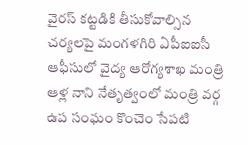వైరస్ క‌ట్ట‌డికి తీసుకోవాల్సిన చ‌ర్య‌ల‌పై మంగళగిరి ఏపీఐఐసీ ఆఫీసులో వైద్య ఆరోగ్యశాఖ మంత్రి ఆళ్ల నాని నేతృత్వంలో మంత్రి వర్గ ఉప సంఘం కొంచెం సేపటి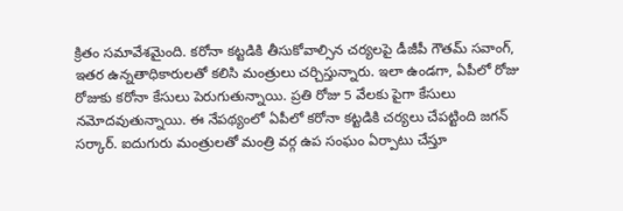క్రితం స‌మావేశ‌మైంది. క‌రోనా క‌ట్ట‌డికి తీసుకోవాల్సిన చ‌ర్య‌ల‌పై డీజీపీ గౌతమ్‌ సవాంగ్‌, ఇతర ఉన్నతాధికారుల‌తో క‌లిసి మంత్రులు చ‌ర్చిస్తున్నారు. ఇలా ఉండగా, ఏపీలో రోజు రోజుకు కరోనా కేసులు పెరుగుతున్నాయి. ప్రతి రోజు 5 వేలకు పైగా కేసులు నమోదవుతున్నాయి. ఈ నేపథ్యంలో ఏపీలో కరోనా కట్టడికి చర్యలు చేపట్టింది జగన్ సర్కార్. ఐదుగురు మంత్రులతో మంత్రి వర్గ ఉప సంఘం ఏర్పాటు చేస్తూ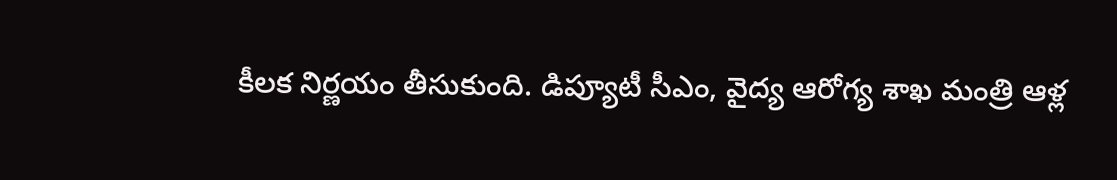కీలక నిర్ణయం తీసుకుంది. డిప్యూటీ సీఎం, వైద్య ఆరోగ్య శాఖ మంత్రి ఆళ్ల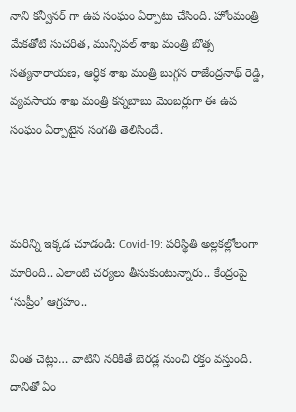నాని కన్వీనర్ గా ఉప సంఘం ఏర్పాటు చేసింది. హోంమంత్రి మేకతోటి సుచరిత, మున్సిపల్ శాఖ మంత్రి బొత్స సత్యనారాయణ, ఆర్ధిక శాఖ మంత్రి బుగ్గన రాజేంద్రనాథ్ రెడ్డి, వ్యవసాయ శాఖ మంత్రి కన్నబాబు మెంబర్లుగా ఈ ఉప సంఘం ఏర్పాటైన సంగతి తెలిసిందే.



మరిన్ని ఇక్కడ చూడండి: Covid-19: పరిస్థితి అల్లకల్లోలంగా మారింది.. ఎలాంటి చర్యలు తీసుకుంటున్నారు.. కేంద్రంపై ‘సుప్రీం’ ఆగ్రహం..

వింత చెట్లు… వాటిని న‌రికితే బెర‌డ్ల నుంచి ర‌క్తం వ‌స్తుంది. దానితో ఏం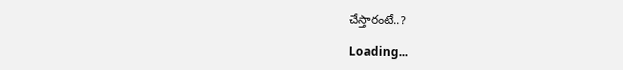చేస్తారంటే..?

Loading...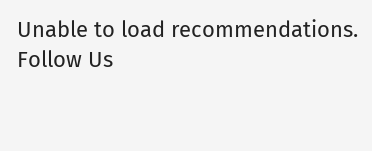Unable to load recommendations.
Follow Us